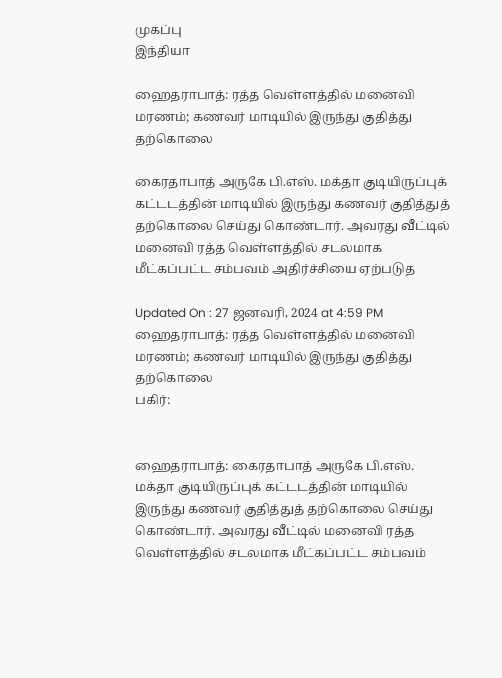முகப்பு
இந்தியா

ஹைதராபாத்: ரத்த வெள்ளத்தில் மனைவி மரணம்; கணவர் மாடியில் இருந்து குதித்து தற்கொலை

கைரதாபாத் அருகே பி.எஸ். மக்தா குடியிருப்புக் கட்டடத்தின் மாடியில் இருந்து கணவர் குதித்துத் தற்கொலை செய்து கொண்டார். அவரது வீட்டில் மனைவி ரத்த வெள்ளத்தில் சடலமாக மீட்கப்பட்ட சம்பவம் அதிர்ச்சியை ஏற்படுத

Updated On : 27 ஜனவரி, 2024 at 4:59 PM
ஹைதராபாத்: ரத்த வெள்ளத்தில் மனைவி மரணம்; கணவர் மாடியில் இருந்து குதித்து தற்கொலை
பகிர்:


ஹைதராபாத்: கைரதாபாத் அருகே பி.எஸ். மக்தா குடியிருப்புக் கட்டடத்தின் மாடியில் இருந்து கணவர் குதித்துத் தற்கொலை செய்து கொண்டார். அவரது வீட்டில் மனைவி ரத்த வெள்ளத்தில் சடலமாக மீட்கப்பட்ட சம்பவம்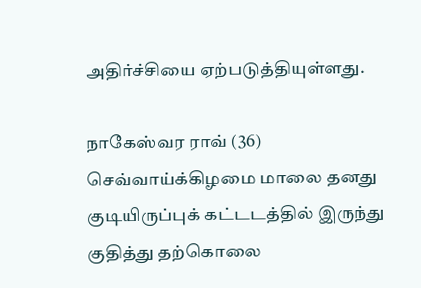அதிர்ச்சியை ஏற்படுத்தியுள்ளது.

நாகேஸ்வர ராவ் (36) செவ்வாய்க்கிழமை மாலை தனது குடியிருப்புக் கட்டடத்தில் இருந்து குதித்து தற்கொலை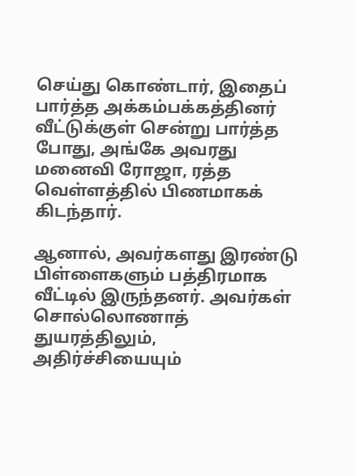செய்து கொண்டார், இதைப் பார்த்த அக்கம்பக்கத்தினர் வீட்டுக்குள் சென்று பார்த்த போது, அங்கே அவரது மனைவி ரோஜா, ரத்த வெள்ளத்தில் பிணமாகக் கிடந்தார்.

ஆனால், அவர்களது இரண்டு பிள்ளைகளும் பத்திரமாக வீட்டில் இருந்தனர். அவர்கள் சொல்லொணாத் துயரத்திலும், அதிர்ச்சியையும்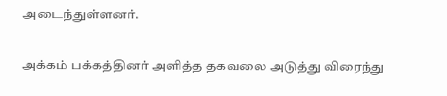அடைந்துள்ளனர்.

அக்கம் பக்கத்தினர் அளித்த தகவலை அடுத்து விரைந்து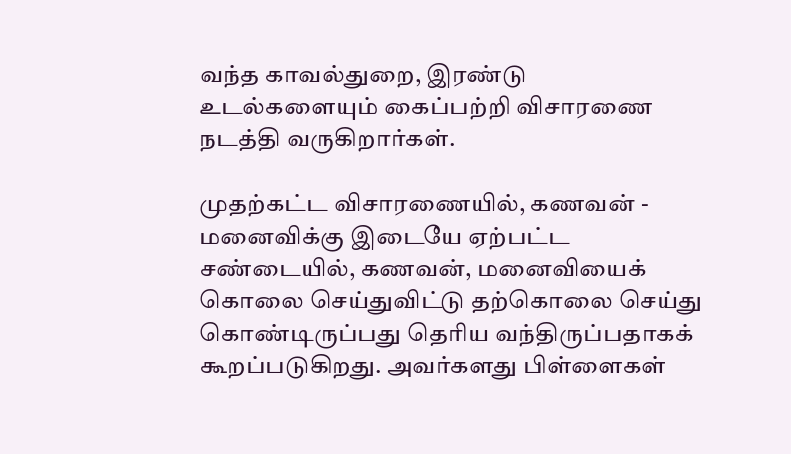வந்த காவல்துறை, இரண்டு உடல்களையும் கைப்பற்றி விசாரணை நடத்தி வருகிறார்கள்.

முதற்கட்ட விசாரணையில், கணவன் - மனைவிக்கு இடையே ஏற்பட்ட சண்டையில், கணவன், மனைவியைக் கொலை செய்துவிட்டு தற்கொலை செய்து கொண்டிருப்பது தெரிய வந்திருப்பதாகக் கூறப்படுகிறது. அவர்களது பிள்ளைகள்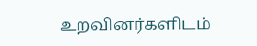உறவினர்களிடம்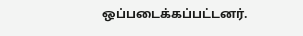ஒப்படைக்கப்பட்டனர்.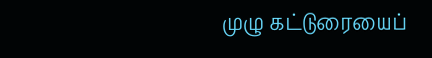முழு கட்டுரையைப்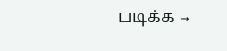படிக்க →